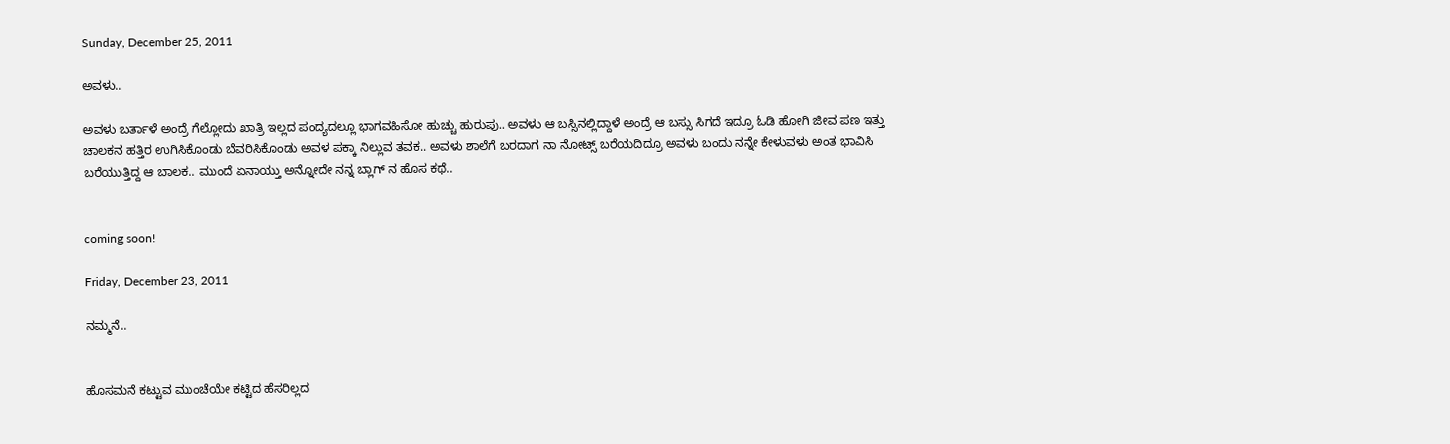Sunday, December 25, 2011

ಅವಳು..

ಅವಳು ಬರ್ತಾಳೆ ಅಂದ್ರೆ ಗೆಲ್ಲೋದು ಖಾತ್ರಿ ಇಲ್ಲದ ಪಂದ್ಯದಲ್ಲೂ ಭಾಗವಹಿಸೋ ಹುಚ್ಚು ಹುರುಪು.. ಅವಳು ಆ ಬಸ್ಸಿನಲ್ಲಿದ್ದಾಳೆ ಅಂದ್ರೆ ಆ ಬಸ್ಸು ಸಿಗದೆ ಇದ್ರೂ ಓಡಿ ಹೋಗಿ ಜೀವ ಪಣ ಇತ್ತು ಚಾಲಕನ ಹತ್ತಿರ ಉಗಿಸಿಕೊಂಡು ಬೆವರಿಸಿಕೊಂಡು ಅವಳ ಪಕ್ಕಾ ನಿಲ್ಲುವ ತವಕ.. ಅವಳು ಶಾಲೆಗೆ ಬರದಾಗ ನಾ ನೋಟ್ಸ್ ಬರೆಯದಿದ್ರೂ ಅವಳು ಬಂದು ನನ್ನೇ ಕೇಳುವಳು ಅಂತ ಭಾವಿಸಿ ಬರೆಯುತ್ತಿದ್ದ ಆ ಬಾಲಕ.. ಮುಂದೆ ಏನಾಯ್ತು ಅನ್ನೋದೇ ನನ್ನ ಬ್ಲಾಗ್ ನ ಹೊಸ ಕಥೆ..


coming soon!

Friday, December 23, 2011

ನಮ್ಮನೆ..


ಹೊಸಮನೆ ಕಟ್ಟುವ ಮುಂಚೆಯೇ ಕಟ್ಟಿದ ಹೆಸರಿಲ್ಲದ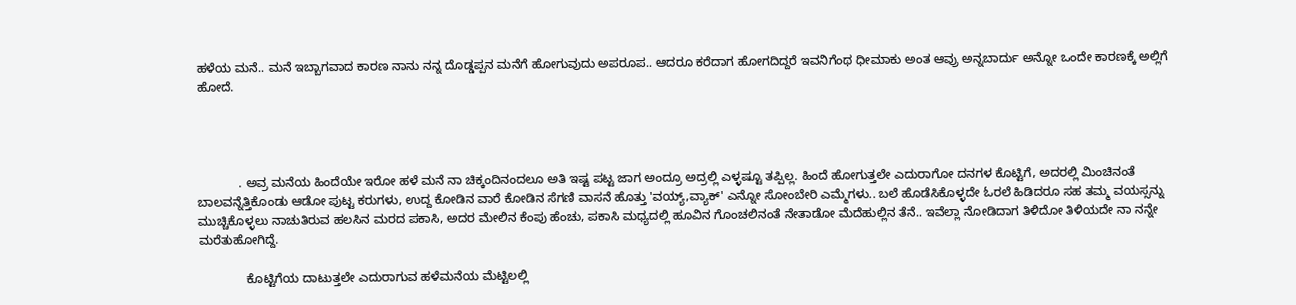ಹಳೆಯ ಮನೆ.. ಮನೆ ಇಬ್ಬಾಗವಾದ ಕಾರಣ ನಾನು ನನ್ನ ದೊಡ್ಡಪ್ಪನ ಮನೆಗೆ ಹೋಗುವುದು ಅಪರೂಪ.. ಆದರೂ ಕರೆದಾಗ ಹೋಗದಿದ್ದರೆ ಇವನಿಗೆಂಥ ಧೀಮಾಕು ಅಂತ ಆವ್ರು ಅನ್ನಬಾರ್ದು ಅನ್ನೋ ಒಂದೇ ಕಾರಣಕ್ಕೆ ಅಲ್ಲಿಗೆ ಹೋದೆ.




            . ಅವ್ರ ಮನೆಯ ಹಿಂದೆಯೇ ಇರೋ ಹಳೆ ಮನೆ ನಾ ಚಿಕ್ಕಂದಿನಂದಲೂ ಅತಿ ಇಷ್ಟ ಪಟ್ಟ ಜಾಗ ಅಂದ್ರೂ ಅದ್ರಲ್ಲಿ ಎಳ್ಳಷ್ಟೂ ತಪ್ಪಿಲ್ಲ. ಹಿಂದೆ ಹೋಗುತ್ತಲೇ ಎದುರಾಗೋ ದನಗಳ ಕೊಟ್ಟಿಗೆ, ಅದರಲ್ಲಿ ಮಿಂಚಿನಂತೆ ಬಾಲವನ್ನೆತ್ತಿಕೊಂಡು ಆಡೋ ಪುಟ್ಟ ಕರುಗಳು, ಉದ್ದ ಕೋಡಿನ ವಾರೆ ಕೋಡಿನ ಸೆಗಣಿ ವಾಸನೆ ಹೊತ್ತು 'ವಯ್ಯ್,ವ್ಯಾಕ್' ಎನ್ನೋ ಸೋಂಬೇರಿ ಎಮ್ಮೆಗಳು.. ಬಲೆ ಹೊಡೆಸಿಕೊಳ್ಳದೇ ಓರಲೆ ಹಿಡಿದರೂ ಸಹ ತಮ್ಮ ವಯಸ್ಸನ್ನು ಮುಚ್ಚಿಕೊಳ್ಳಲು ನಾಚುತಿರುವ ಹಲಸಿನ ಮರದ ಪಕಾಸಿ, ಅದರ ಮೇಲಿನ ಕೆಂಪು ಹೆಂಚು, ಪಕಾಸಿ ಮಧ್ಯದಲ್ಲಿ ಹೂವಿನ ಗೊಂಚಲಿನಂತೆ ನೇತಾಡೋ ಮೆದೆಹುಲ್ಲಿನ ತೆನೆ.. ಇವೆಲ್ಲಾ ನೋಡಿದಾಗ ತಿಳಿದೋ ತಿಳಿಯದೇ ನಾ ನನ್ನೇ ಮರೆತುಹೋಗಿದ್ದೆ.

              ಕೊಟ್ಟಿಗೆಯ ದಾಟುತ್ತಲೇ ಎದುರಾಗುವ ಹಳೆಮನೆಯ ಮೆಟ್ಟಿಲಲ್ಲಿ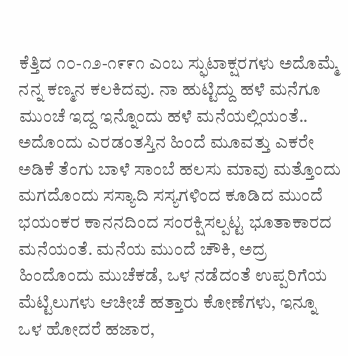ಕೆತ್ತಿದ ೧೦-೧೨-೧೯೯೧ ಎಂಬ ಸ್ಫುಟಾಕ್ಷರಗಳು ಅದೊಮ್ಮೆ ನನ್ನ ಕಣ್ಮನ ಕಲಕಿದವು. ನಾ ಹುಟ್ಟಿದ್ದು ಹಳೆ ಮನೆಗೂ ಮುಂಚೆ ಇದ್ದ ಇನ್ನೊಂದು ಹಳೆ ಮನೆಯಲ್ಲಿಯಂತೆ.. ಅದೊಂದು ಎರಡಂತಸ್ತಿನ ಹಿಂದೆ ಮೂವತ್ತು ಎಕರೇ ಅಡಿಕೆ ತೆಂಗು ಬಾಳೆ ಸಾಂಬೆ ಹಲಸು ಮಾವು ಮತ್ತೊಂದು ಮಗದೊಂದು ಸಸ್ಯಾದಿ ಸಸ್ಯಗಳಿಂದ ಕೂಡಿದ ಮುಂದೆ ಭಯಂಕರ ಕಾನನದಿಂದ ಸಂರಕ್ಷಿಸಲ್ಪಟ್ಟ ಭೂತಾಕಾರದ ಮನೆಯಂತೆ. ಮನೆಯ ಮುಂದೆ ಚೌಕಿ, ಅದ್ರ ಹಿಂದೊಂದು ಮುಚೆಕಡೆ, ಒಳ ನಡೆದಂತೆ ಉಪ್ಪರಿಗೆಯ ಮೆಟ್ಟಿಲುಗಳು ಆಚೀಚೆ ಹತ್ತಾರು ಕೋಣೆಗಳು, ಇನ್ನೂ ಒಳ ಹೋದರೆ ಹಜಾರ,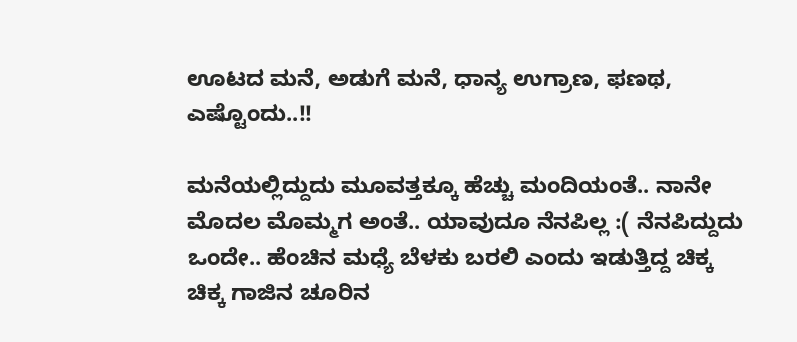ಊಟದ ಮನೆ, ಅಡುಗೆ ಮನೆ, ಧಾನ್ಯ ಉಗ್ರಾಣ, ಫಣಥ, ಎಷ್ಟೊಂದು..!!

ಮನೆಯಲ್ಲಿದ್ದುದು ಮೂವತ್ತಕ್ಕೂ ಹೆಚ್ಚು ಮಂದಿಯಂತೆ.. ನಾನೇ ಮೊದಲ ಮೊಮ್ಮಗ ಅಂತೆ.. ಯಾವುದೂ ನೆನಪಿಲ್ಲ :( ನೆನಪಿದ್ದುದು ಒಂದೇ.. ಹೆಂಚಿನ ಮಧ್ಯೆ ಬೆಳಕು ಬರಲಿ ಎಂದು ಇಡುತ್ತಿದ್ದ ಚಿಕ್ಕ ಚಿಕ್ಕ ಗಾಜಿನ ಚೂರಿನ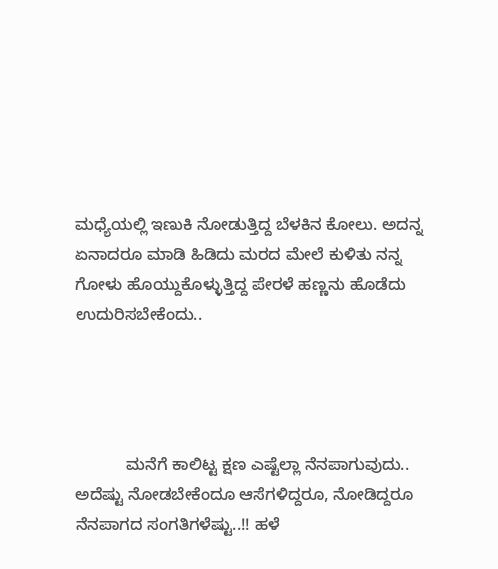ಮಧ್ಯೆಯಲ್ಲಿ ಇಣುಕಿ ನೋಡುತ್ತಿದ್ದ ಬೆಳಕಿನ ಕೋಲು. ಅದನ್ನ ಏನಾದರೂ ಮಾಡಿ ಹಿಡಿದು ಮರದ ಮೇಲೆ ಕುಳಿತು ನನ್ನ ಗೋಳು ಹೊಯ್ದುಕೊಳ್ಳುತ್ತಿದ್ದ ಪೇರಳೆ ಹಣ್ಣನು ಹೊಡೆದು ಉದುರಿಸಬೇಕೆಂದು..




           ಮನೆಗೆ ಕಾಲಿಟ್ಟ ಕ್ಷಣ ಎಷ್ಟೆಲ್ಲಾ ನೆನಪಾಗುವುದು.. ಅದೆಷ್ಟು ನೋಡಬೇಕೆಂದೂ ಆಸೆಗಳಿದ್ದರೂ, ನೋಡಿದ್ದರೂ ನೆನಪಾಗದ ಸಂಗತಿಗಳೆಷ್ಟು..!! ಹಳೆ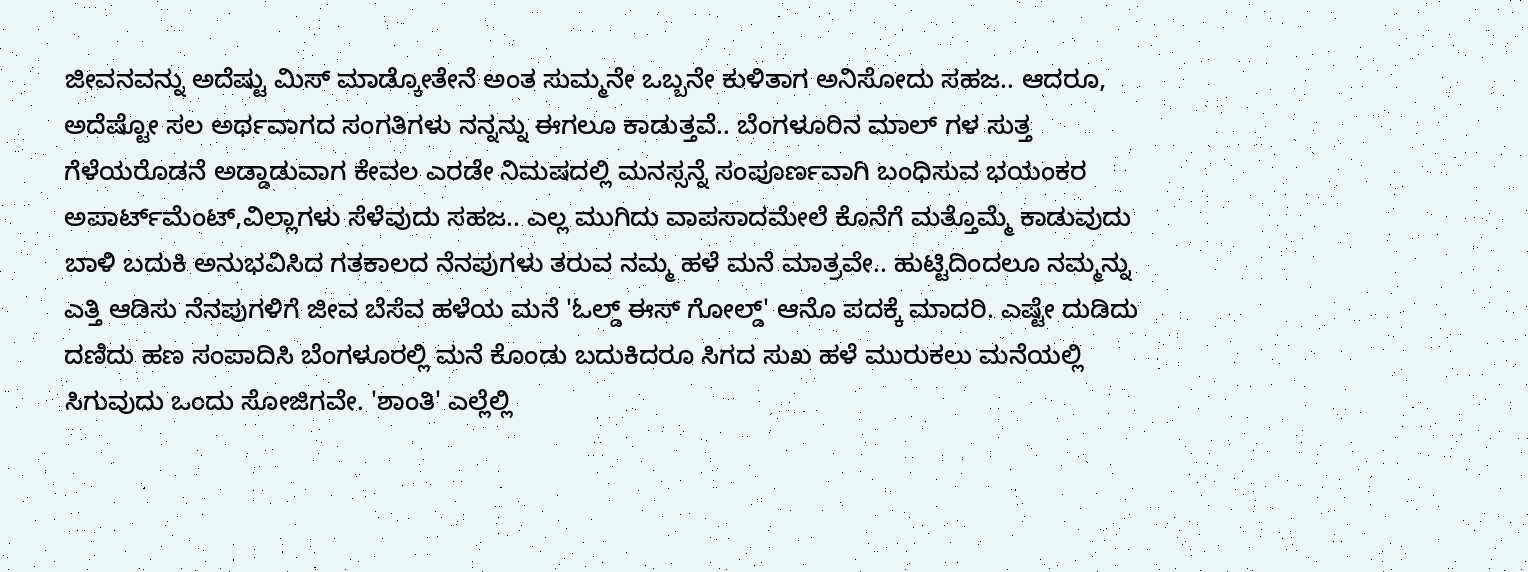ಜೀವನವನ್ನು ಅದೆಷ್ಟು ಮಿಸ್ ಮಾಡ್ಕೋತೇನೆ ಅಂತ ಸುಮ್ಮನೇ ಒಬ್ಬನೇ ಕುಳಿತಾಗ ಅನಿಸೋದು ಸಹಜ.. ಆದರೂ, ಅದೆಷ್ಟೋ ಸಲ ಅರ್ಥವಾಗದ ಸಂಗತಿಗಳು ನನ್ನನ್ನು ಈಗಲೂ ಕಾಡುತ್ತವೆ.. ಬೆಂಗಳೂರಿನ ಮಾಲ್ ಗಳ ಸುತ್ತ ಗೆಳೆಯರೊಡನೆ ಅಡ್ಡಾಡುವಾಗ ಕೇವಲ ಎರಡೇ ನಿಮಷದಲ್ಲಿ ಮನಸ್ಸನ್ನೆ ಸಂಪೂರ್ಣವಾಗಿ ಬಂಧಿಸುವ ಭಯಂಕರ ಅಪಾರ್ಟ್‌ಮೆಂಟ್,ವಿಲ್ಲಾಗಳು ಸೆಳೆವುದು ಸಹಜ.. ಎಲ್ಲ ಮುಗಿದು ವಾಪಸಾದಮೇಲೆ ಕೊನೆಗೆ ಮತ್ತೊಮ್ಮೆ ಕಾಡುವುದು ಬಾಳಿ ಬದುಕಿ ಅನುಭವಿಸಿದ ಗತಕಾಲದ ನೆನಪುಗಳು ತರುವ ನಮ್ಮ ಹಳೆ ಮನೆ ಮಾತ್ರವೇ.. ಹುಟ್ಟಿದಿಂದಲೂ ನಮ್ಮನ್ನು ಎತ್ತಿ ಆಡಿಸು ನೆನಪುಗಳಿಗೆ ಜೀವ ಬೆಸೆವ ಹಳೆಯ ಮನೆ 'ಓಲ್ಡ್ ಈಸ್ ಗೋಲ್ಡ್' ಆನೊ ಪದಕ್ಕೆ ಮಾದರಿ. ಎಷ್ಟೇ ದುಡಿದು ದಣಿದು ಹಣ ಸಂಪಾದಿಸಿ ಬೆಂಗಳೂರಲ್ಲಿ ಮನೆ ಕೊಂಡು ಬದುಕಿದರೂ ಸಿಗದ ಸುಖ ಹಳೆ ಮುರುಕಲು ಮನೆಯಲ್ಲಿ ಸಿಗುವುದು ಒಂದು ಸೋಜಿಗವೇ. 'ಶಾಂತಿ' ಎಲ್ಲೆಲ್ಲಿ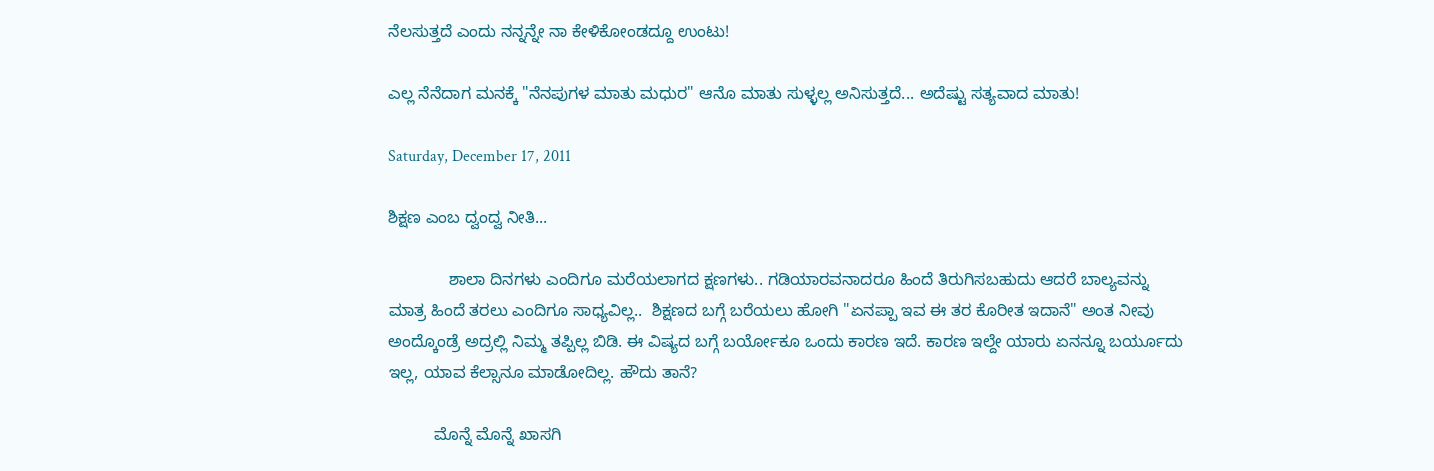ನೆಲಸುತ್ತದೆ ಎಂದು ನನ್ನನ್ನೇ ನಾ ಕೇಳಿಕೋಂಡದ್ದೂ ಉಂಟು!

ಎಲ್ಲ ನೆನೆದಾಗ ಮನಕ್ಕೆ "ನೆನಪುಗಳ ಮಾತು ಮಧುರ" ಆನೊ ಮಾತು ಸುಳ್ಳಲ್ಲ ಅನಿಸುತ್ತದೆ... ಅದೆಷ್ಟು ಸತ್ಯವಾದ ಮಾತು!

Saturday, December 17, 2011

ಶಿಕ್ಷಣ ಎಂಬ ದ್ವಂದ್ವ ನೀತಿ...

             ಶಾಲಾ ದಿನಗಳು ಎಂದಿಗೂ ಮರೆಯಲಾಗದ ಕ್ಷಣಗಳು.. ಗಡಿಯಾರವನಾದರೂ ಹಿಂದೆ ತಿರುಗಿಸಬಹುದು ಆದರೆ ಬಾಲ್ಯವನ್ನು ಮಾತ್ರ ಹಿಂದೆ ತರಲು ಎಂದಿಗೂ ಸಾಧ್ಯವಿಲ್ಲ..  ಶಿಕ್ಷಣದ ಬಗ್ಗೆ ಬರೆಯಲು ಹೋಗಿ "ಏನಪ್ಪಾ ಇವ ಈ ತರ ಕೊರೀತ ಇದಾನೆ" ಅಂತ ನೀವು ಅಂದ್ಕೊಂಡ್ರೆ ಅದ್ರಲ್ಲಿ ನಿಮ್ಮ ತಪ್ಪಿಲ್ಲ ಬಿಡಿ. ಈ ವಿಷ್ಯದ ಬಗ್ಗೆ ಬರ್ಯೋಕೂ ಒಂದು ಕಾರಣ ಇದೆ. ಕಾರಣ ಇಲ್ದೇ ಯಾರು ಏನನ್ನೂ ಬರ್ಯೂದು ಇಲ್ಲ, ಯಾವ ಕೆಲ್ಸಾನೂ ಮಾಡೋದಿಲ್ಲ. ಹೌದು ತಾನೆ?

          ಮೊನ್ನೆ ಮೊನ್ನೆ ಖಾಸಗಿ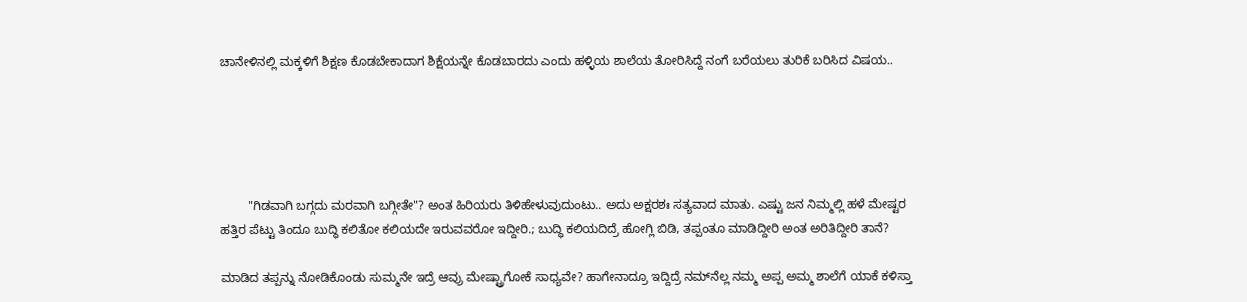ಚಾನೇಳಿನಲ್ಲಿ ಮಕ್ಕಳಿಗೆ ಶಿಕ್ಷಣ ಕೊಡಬೇಕಾದಾಗ ಶಿಕ್ಷೆಯನ್ನೇ ಕೊಡಬಾರದು ಎಂದು ಹಳ್ಳಿಯ ಶಾಲೆಯ ತೋರಿಸಿದ್ದೆ ನಂಗೆ ಬರೆಯಲು ತುರಿಕೆ ಬರಿಸಿದ ವಿಷಯ..





        "ಗಿಡವಾಗಿ ಬಗ್ಗದು ಮರವಾಗಿ ಬಗ್ಗೀತೇ"? ಅಂತ ಹಿರಿಯರು ತಿಳಿಹೇಳುವುದುಂಟು.. ಅದು ಅಕ್ಷರಶಃ ಸತ್ಯವಾದ ಮಾತು. ಎಷ್ಟು ಜನ ನಿಮ್ಮಲ್ಲಿ ಹಳೆ ಮೇಷ್ಟರ ಹತ್ತಿರ ಪೆಟ್ಟು ತಿಂದೂ ಬುದ್ಧಿ ಕಲಿತೋ ಕಲಿಯದೇ ಇರುವವರೋ ಇದ್ದೀರಿ.; ಬುದ್ಧಿ ಕಲಿಯದಿದ್ರೆ ಹೋಗ್ಲಿ ಬಿಡಿ, ತಪ್ಪಂತೂ ಮಾಡಿದ್ದೀರಿ ಅಂತ ಅರಿತಿದ್ದೀರಿ ತಾನೆ?

ಮಾಡಿದ ತಪ್ಪನ್ನು ನೋಡಿಕೊಂಡು ಸುಮ್ಮನೇ ಇದ್ರೆ ಆವ್ರು ಮೇಷ್ಟ್ರಾಗೋಕೆ ಸಾಧ್ಯವೇ? ಹಾಗೇನಾದ್ರೂ ಇದ್ದಿದ್ರೆ ನಮ್‍ನೆಲ್ಲ ನಮ್ಮ ಅಪ್ಪ ಅಮ್ಮ ಶಾಲೆಗೆ ಯಾಕೆ ಕಳಿಸ್ತಾ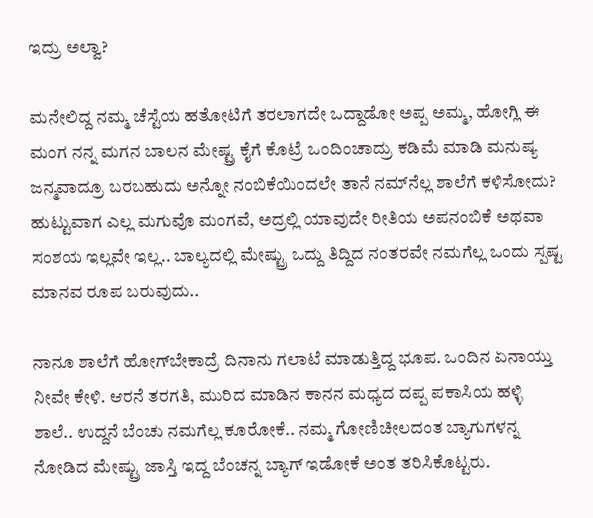ಇದ್ರು ಅಲ್ವಾ?

ಮನೇಲಿದ್ದ ನಮ್ಮ ಚೆಸ್ಟೆಯ ಹತೋಟಿಗೆ ತರಲಾಗದೇ ಒದ್ದಾಡೋ ಅಪ್ಪ ಅಮ್ಮ, ಹೋಗ್ಲಿ ಈ ಮಂಗ ನನ್ನ ಮಗನ ಬಾಲನ ಮೇಷ್ಟ್ರ ಕೈಗೆ ಕೊಟ್ರೆ ಒಂದಿಂಚಾದ್ರು ಕಡಿಮೆ ಮಾಡಿ ಮನುಷ್ಯ ಜನ್ಮವಾದ್ರೂ ಬರಬಹುದು ಅನ್ನೋ ನಂಬಿಕೆಯಿಂದಲೇ ತಾನೆ ನಮ್‍ನೆಲ್ಲ ಶಾಲೆಗೆ ಕಳಿಸೋದು?
ಹುಟ್ಟುವಾಗ ಎಲ್ಲ ಮಗುವೊ ಮಂಗವೆ, ಅದ್ರಲ್ಲಿ ಯಾವುದೇ ರೀತಿಯ ಅಪನಂಬಿಕೆ ಅಥವಾ ಸಂಶಯ ಇಲ್ಲವೇ ಇಲ್ಲ.. ಬಾಲ್ಯದಲ್ಲಿ ಮೇಷ್ಟ್ರು ಒದ್ದು ತಿದ್ದಿದ ನಂತರವೇ ನಮಗೆಲ್ಲ ಒಂದು ಸ್ಪಷ್ಟ ಮಾನವ ರೂಪ ಬರುವುದು..

ನಾನೂ ಶಾಲೆಗೆ ಹೋಗ್‌ಬೇಕಾದ್ರೆ ದಿನಾನು ಗಲಾಟೆ ಮಾಡುತ್ತಿದ್ದ ಭೂಪ. ಒಂದಿನ ಏನಾಯ್ತು ನೀವೇ ಕೇಳಿ. ಆರನೆ ತರಗತಿ, ಮುರಿದ ಮಾಡಿನ ಕಾನನ ಮಧ್ಯದ ದಪ್ಪ ಪಕಾಸಿಯ ಹಳ್ಳಿ ಶಾಲೆ.. ಉದ್ದನೆ ಬೆಂಚು ನಮಗೆಲ್ಲ ಕೂರೋಕೆ.. ನಮ್ಮ ಗೋಣಿಚೀಲದಂತ ಬ್ಯಾಗುಗಳನ್ನ ನೋಡಿದ ಮೇಷ್ಟ್ರು ಜಾಸ್ತಿ ಇದ್ದ ಬೆಂಚನ್ನ ಬ್ಯಾಗ್ ಇಡೋಕೆ ಅಂತ ತರಿಸಿಕೊಟ್ಟರು.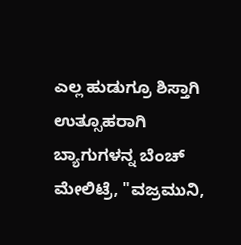ಎಲ್ಲ ಹುಡುಗ್ರೂ ಶಿಸ್ತಾಗಿ ಉತ್ಸೂಹರಾಗಿ ಬ್ಯಾಗುಗಳನ್ನ ಬೆಂಚ್ ಮೇಲಿಟ್ರೆ, "ವಜ್ರಮುನಿ,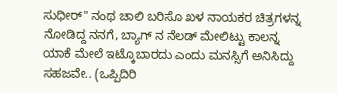ಸುಧೀರ್" ನಂಥ ಚಾಲಿ ಬರಿಸೊ ಖಳ ನಾಯಕರ ಚಿತ್ರಗಳನ್ನ ನೋಡಿದ್ದ ನನಗೆ, ಬ್ಯಾಗ್ ನ ನೆಲಡ್ ಮೇಲಿಟ್ಟು ಕಾಲನ್ನ ಯಾಕೆ ಮೇಲೆ ಇಟ್ಕೊಬಾರದು ಎಂದು ಮನಸ್ಸಿಗೆ ಅನಿಸಿದ್ದು ಸಹಜವೇ.. (ಒಪ್ಪಿದಿರಿ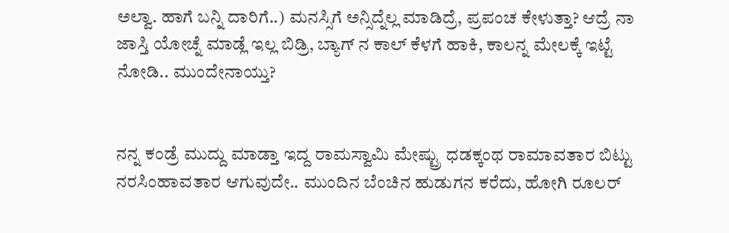ಅಲ್ವಾ. ಹಾಗೆ ಬನ್ನಿ ದಾರಿಗೆ..) ಮನಸ್ಸಿಗೆ ಅನ್ಸಿದ್ನೆಲ್ಲ ಮಾಡಿದ್ರೆ, ಪ್ರಪಂಚ ಕೇಳುತ್ತಾ? ಆದ್ರೆ ನಾ ಜಾಸ್ತಿ ಯೋಚ್ನೆ ಮಾಡ್ಲೆ ಇಲ್ಲ ಬಿಡ್ರಿ, ಬ್ಯಾಗ್ ನ ಕಾಲ್ ಕೆಳಗೆ ಹಾಕಿ, ಕಾಲನ್ನ ಮೇಲಕ್ಕೆ ಇಟ್ಟೆ ನೋಡಿ.. ಮುಂದೇನಾಯ್ತು?


ನನ್ನ ಕಂಡ್ರೆ ಮುದ್ದು ಮಾಡ್ತಾ ಇದ್ದ ರಾಮಸ್ವಾಮಿ ಮೇಷ್ಟ್ರು ಧಡಕ್ಕಂಥ ರಾಮಾವತಾರ ಬಿಟ್ಟು ನರಸಿಂಹಾವತಾರ ಆಗುವುದೇ.. ಮುಂದಿನ ಬೆಂಚಿನ ಹುಡುಗನ ಕರೆದು, ಹೋಗಿ ರೂಲರ್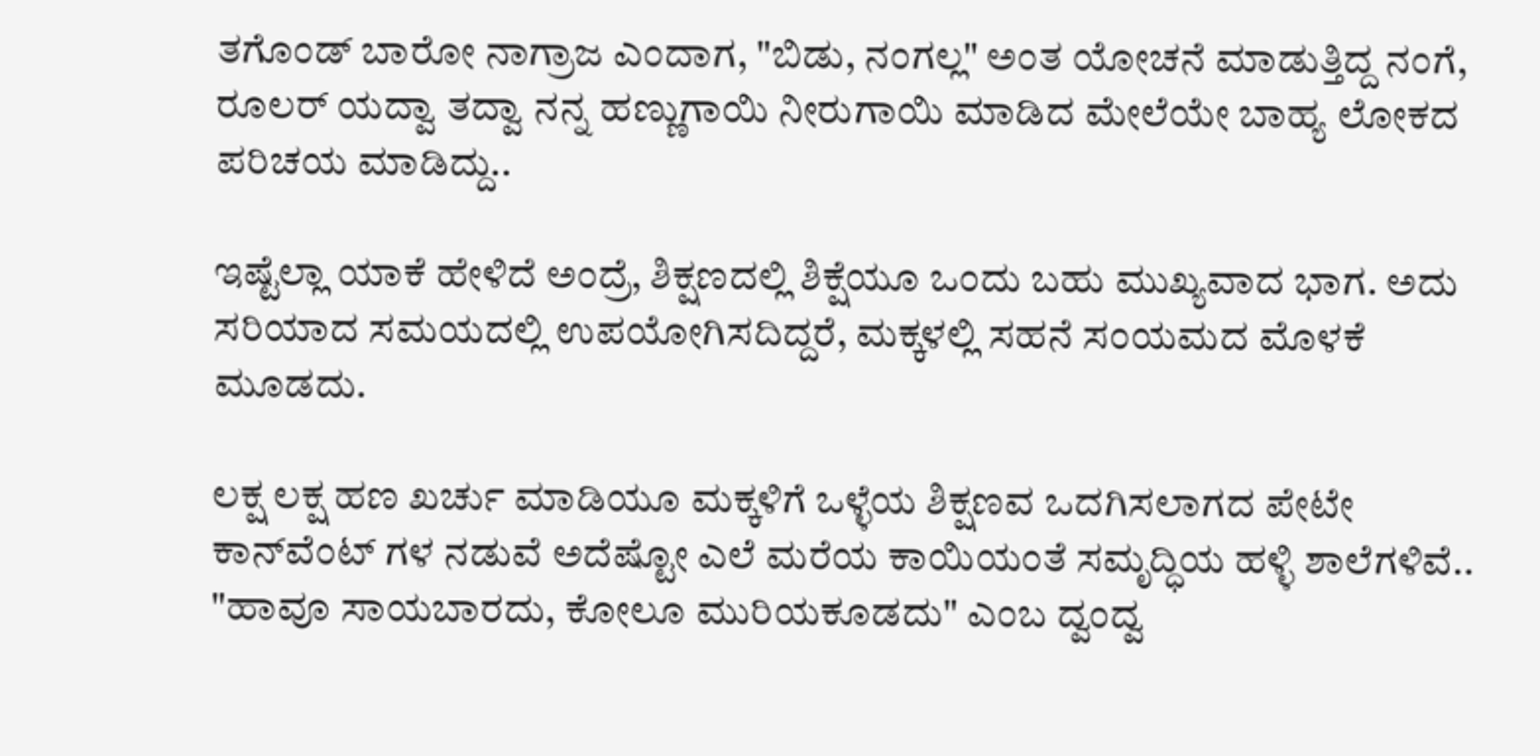ತಗೊಂಡ್ ಬಾರೋ ನಾಗ್ರಾಜ ಎಂದಾಗ, "ಬಿಡು, ನಂಗಲ್ಲ" ಅಂತ ಯೋಚನೆ ಮಾಡುತ್ತಿದ್ದ ನಂಗೆ, ರೂಲರ್ ಯದ್ವಾ ತದ್ವಾ ನನ್ನ ಹಣ್ಣುಗಾಯಿ ನೀರುಗಾಯಿ ಮಾಡಿದ ಮೇಲೆಯೇ ಬಾಹ್ಯ ಲೋಕದ ಪರಿಚಯ ಮಾಡಿದ್ದು..

ಇಷ್ಟೆಲ್ಲಾ ಯಾಕೆ ಹೇಳಿದೆ ಅಂದ್ರೆ, ಶಿಕ್ಷಣದಲ್ಲಿ ಶಿಕ್ಷೆಯೂ ಒಂದು ಬಹು ಮುಖ್ಯವಾದ ಭಾಗ. ಅದು ಸರಿಯಾದ ಸಮಯದಲ್ಲಿ ಉಪಯೋಗಿಸದಿದ್ದರೆ, ಮಕ್ಕಳಲ್ಲಿ ಸಹನೆ ಸಂಯಮದ ಮೊಳಕೆ ಮೂಡದು.

ಲಕ್ಷ ಲಕ್ಷ ಹಣ ಖರ್ಚು ಮಾಡಿಯೂ ಮಕ್ಕಳಿಗೆ ಒಳ್ಳೆಯ ಶಿಕ್ಷಣವ ಒದಗಿಸಲಾಗದ ಪೇಟೇ ಕಾನ್‌ವೆಂಟ್ ಗಳ ನಡುವೆ ಅದೆಷ್ಟೋ ಎಲೆ ಮರೆಯ ಕಾಯಿಯಂತೆ ಸಮೃದ್ಧಿಯ ಹಳ್ಳಿ ಶಾಲೆಗಳಿವೆ..
"ಹಾವೂ ಸಾಯಬಾರದು, ಕೋಲೂ ಮುರಿಯಕೂಡದು" ಎಂಬ ದ್ವಂದ್ವ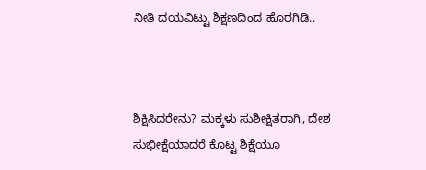ನೀತಿ ದಯವಿಟ್ಟು ಶಿಕ್ಷಣದಿಂದ ಹೊರಗಿಡಿ..



ಶಿಕ್ಷಿಸಿದರೇನು? ಮಕ್ಕಳು ಸುಶೀಕ್ಷಿತರಾಗಿ, ದೇಶ ಸುಭೀಕ್ಷೆಯಾದರೆ ಕೊಟ್ಟ ಶಿಕ್ಷೆಯೂ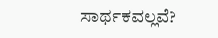ಸಾರ್ಥಕವಲ್ಲವೆ?